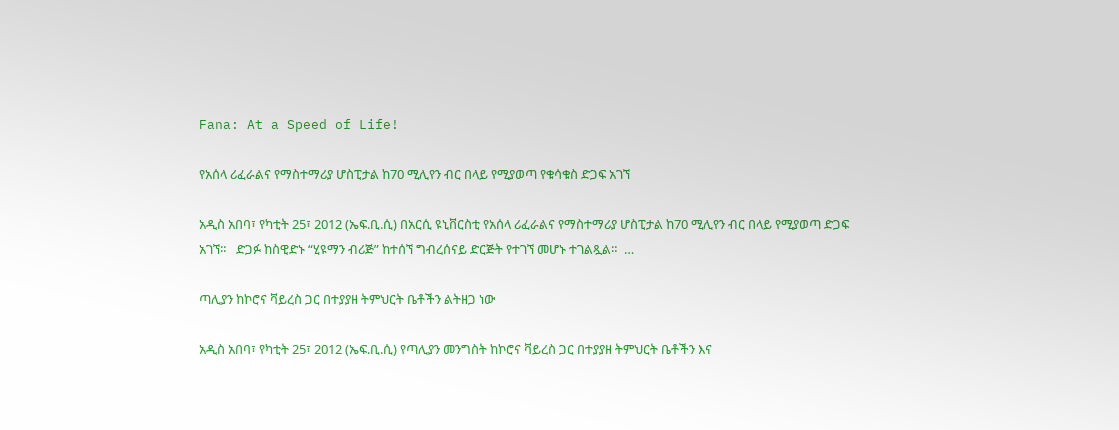Fana: At a Speed of Life!

የአሰላ ሪፈራልና የማስተማሪያ ሆስፒታል ከ70 ሚሊየን ብር በላይ የሚያወጣ የቁሳቁስ ድጋፍ አገኘ

አዲስ አበባ፣ የካቲት 25፣ 2012 (ኤፍ.ቢ.ሲ) በአርሲ ዩኒቨርስቲ የአሰላ ሪፈራልና የማስተማሪያ ሆስፒታል ከ70 ሚሊየን ብር በላይ የሚያወጣ ድጋፍ አገኘ።   ድጋፉ ከስዊድኑ “ሂዩማን ብሪጅ” ከተሰኘ ግብረሰናይ ድርጅት የተገኘ መሆኑ ተገልጿል።  …

ጣሊያን ከኮሮና ቫይረስ ጋር በተያያዘ ትምህርት ቤቶችን ልትዘጋ ነው

አዲስ አበባ፣ የካቲት 25፣ 2012 (ኤፍ.ቢ.ሲ) የጣሊያን መንግስት ከኮሮና ቫይረስ ጋር በተያያዘ ትምህርት ቤቶችን እና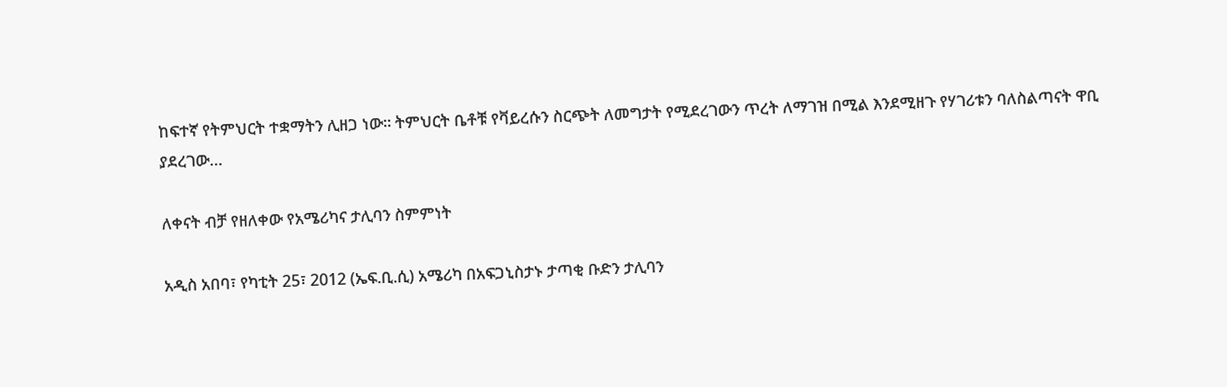ከፍተኛ የትምህርት ተቋማትን ሊዘጋ ነው። ትምህርት ቤቶቹ የቫይረሱን ስርጭት ለመግታት የሚደረገውን ጥረት ለማገዝ በሚል እንደሚዘጉ የሃገሪቱን ባለስልጣናት ዋቢ ያደረገው…

ለቀናት ብቻ የዘለቀው የአሜሪካና ታሊባን ስምምነት

አዲስ አበባ፣ የካቲት 25፣ 2012 (ኤፍ.ቢ.ሲ) አሜሪካ በአፍጋኒስታኑ ታጣቂ ቡድን ታሊባን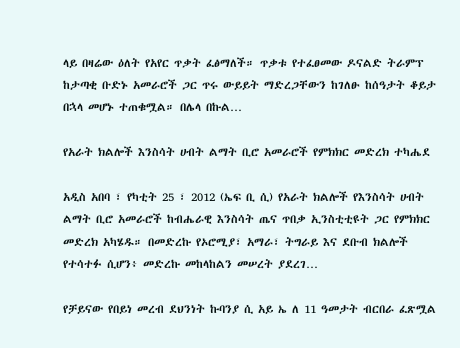ላይ በዛሬው ዕለት የአየር ጥቃት ፈፅማለች። ጥቃቱ የተፈፀመው ዶናልድ ትራምፕ ከታጣቂ ቡድኑ አመራሮች ጋር ጥሩ ውይይት ማድረጋቸውን ከገለፁ ከሰዓታት ቆይታ በኋላ መሆኑ ተጠቁሟል። በሌላ በኩል…

የአራት ክልሎች እንስሳት ሀብት ልማት ቢሮ አመራሮች የምክክር መድረክ ተካሔደ

አዲስ አበባ ፣ የካቲት 25 ፣ 2012 (ኤፍ ቢ ሲ) የአራት ክልሎች የእንስሳት ሀብት ልማት ቢሮ አመራሮች ከብሔራዊ እንስሳት ጤና ጥበቃ ኢንስቲቲዩት ጋር የምክክር መድረክ አካሄዱ። በመድረኩ የኦሮሚያ፣ አማራ፣ ትግራይ እና ደቡብ ክልሎች የተሳተፉ ሲሆን፥ መድረኩ መከላከልን መሠረት ያደረገ…

የቻይናው የበይነ መረብ ደህንነት ኩባንያ ሲ አይ ኤ ለ 11 ዓመታት ብርበራ ፈጽሟል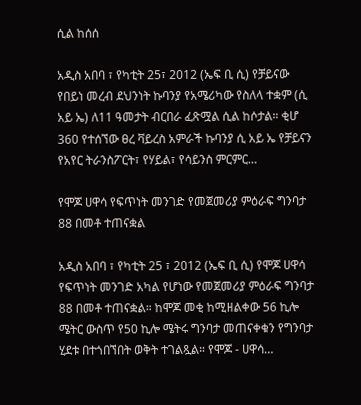ሲል ከሰሰ

አዲስ አበባ ፣ የካቲት 25፣ 2012 (ኤፍ ቢ ሲ) የቻይናው የበይነ መረብ ደህንነት ኩባንያ የአሜሪካው የስለላ ተቋም (ሲ አይ ኤ) ለ11 ዓመታት ብርበራ ፈጽሟል ሲል ከሶታል። ቂሆ 360 የተሰኘው ፀረ ቫይረስ አምራች ኩባንያ ሲ አይ ኤ የቻይናን የአየር ትራንስፖርት፣ የሃይል፣ የሳይንስ ምርምር…

የሞጆ ሀዋሳ የፍጥነት መንገድ የመጀመሪያ ምዕራፍ ግንባታ 88 በመቶ ተጠናቋል

አዲስ አበባ ፣ የካቲት 25 ፣ 2012 (ኤፍ ቢ ሲ) የሞጆ ሀዋሳ የፍጥነት መንገድ አካል የሆነው የመጀመሪያ ምዕራፍ ግንባታ 88 በመቶ ተጠናቋል። ከሞጆ መቂ ከሚዘልቀው 56 ኪሎ ሜትር ውስጥ የ50 ኪሎ ሜትሩ ግንባታ መጠናቀቁን የግንባታ ሂደቱ በተጎበኘበት ወቅት ተገልጿል። የሞጆ - ሀዋሳ…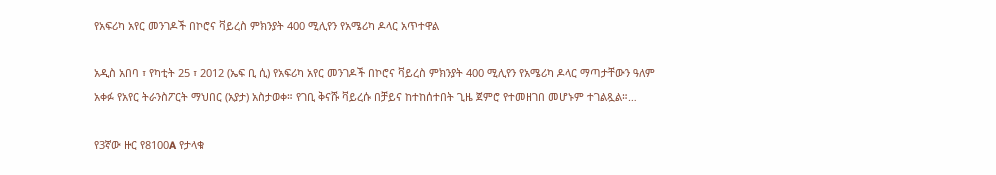የአፍሪካ አየር መንገዶች በኮሮና ቫይረስ ምክንያት 400 ሚሊየን የአሜሪካ ዶላር አጥተዋል

አዲስ አበባ ፣ የካቲት 25 ፣ 2012 (ኤፍ ቢ ሲ) የአፍሪካ አየር መንገዶች በኮሮና ቫይረስ ምክንያት 400 ሚሊየን የአሜሪካ ዶላር ማጣታቸውን ዓለም አቀፉ የአየር ትራንስፖርት ማህበር (አያታ) አስታወቀ። የገቢ ቅናሹ ቫይረሱ በቻይና ከተከሰተበት ጊዜ ጀምሮ የተመዘገበ መሆኑም ተገልጿል።…

የ3ኛው ዙር የ8100A የታላቁ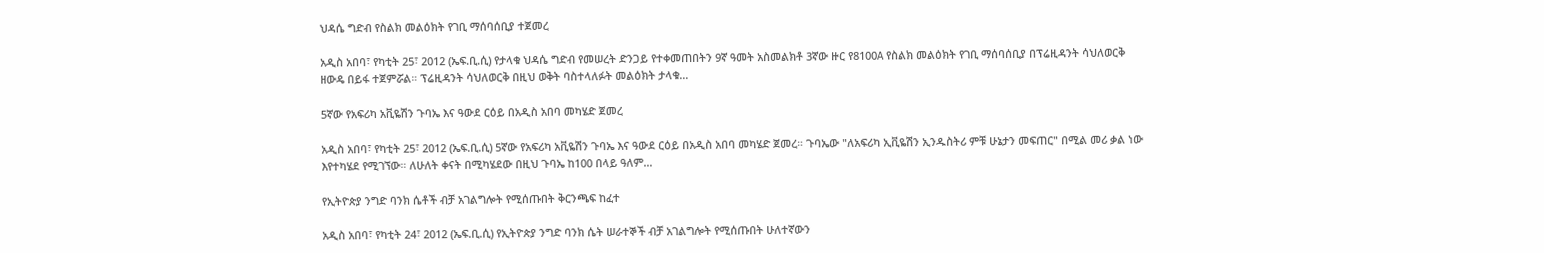ህዳሴ ግድብ የስልክ መልዕክት የገቢ ማሰባሰቢያ ተጀመረ

አዲስ አበባ፣ የካቲት 25፣ 2012 (ኤፍ.ቢ.ሲ) የታላቁ ህዳሴ ግድብ የመሠረት ድንጋይ የተቀመጠበትን 9ኛ ዓመት አስመልክቶ 3ኛው ዙር የ8100A የስልክ መልዕክት የገቢ ማሰባሰቢያ በፕሬዚዳንት ሳህለወርቅ ዘውዴ በይፋ ተጀምሯል። ፕሬዚዳንት ሳህለወርቅ በዚህ ወቅት ባስተላለፉት መልዕክት ታላቁ…

5ኛው የአፍሪካ አቪዬሽን ጉባኤ እና ዓውደ ርዕይ በአዲስ አበባ መካሄድ ጀመረ

አዲስ አበባ፣ የካቲት 25፣ 2012 (ኤፍ.ቢ.ሲ) 5ኛው የአፍሪካ አቪዬሽን ጉባኤ እና ዓውደ ርዕይ በአዲስ አበባ መካሄድ ጀመረ። ጉባኤው "ለአፍሪካ ኢቪዬሽን ኢንዱስትሪ ምቹ ሁኔታን መፍጠር" በሚል መሪ ቃል ነው እየተካሄደ የሚገኘው። ለሁለት ቀናት በሚካሄደው በዚህ ጉባኤ ከ100 በላይ ዓለም…

የኢትዮጵያ ንግድ ባንክ ሴቶች ብቻ አገልግሎት የሚሰጡበት ቅርንጫፍ ከፈተ

አዲስ አበባ፣ የካቲት 24፣ 2012 (ኤፍ.ቢ.ሲ) የኢትዮጵያ ንግድ ባንክ ሴት ሠራተኞች ብቻ አገልግሎት የሚሰጡበት ሁለተኛውን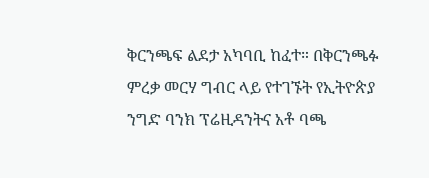ቅርንጫፍ ልደታ አካባቢ ከፈተ። በቅርንጫፉ ምረቃ መርሃ ግብር ላይ የተገኙት የኢትዮጵያ ንግድ ባንክ ፕሬዚዳንትና አቶ ባጫ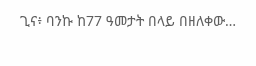ጊና፥ ባንኩ ከ77 ዓመታት በላይ በዘለቀው…